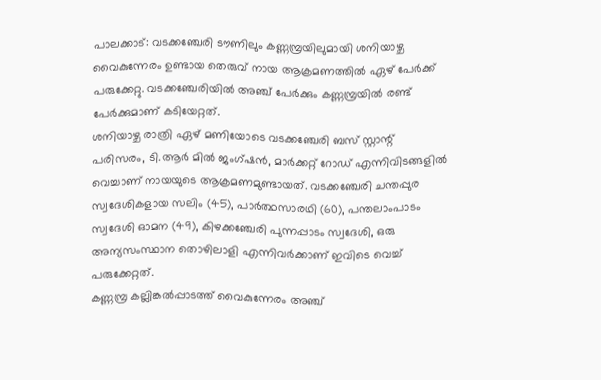പാലക്കാട്: വടക്കഞ്ചേരി ടൗണിലും കണ്ണമ്പ്രയിലുമായി ശനിയാഴ്ച വൈകുന്നേരം ഉണ്ടായ തെരുവ് നായ ആക്രമണത്തിൽ ഏഴ് പേർക്ക് പരുക്കേറ്റു. വടക്കഞ്ചേരിയിൽ അഞ്ച് പേർക്കും കണ്ണമ്പ്രയിൽ രണ്ട് പേർക്കുമാണ് കടിയേറ്റത്.
ശനിയാഴ്ച രാത്രി ഏഴ് മണിയോടെ വടക്കഞ്ചേരി ബസ് സ്റ്റാന്റ് പരിസരം, ടി.ആർ മിൽ ജംഗ്ഷൻ, മാർക്കറ്റ് റോഡ് എന്നിവിടങ്ങളിൽ വെച്ചാണ് നായയുടെ ആക്രമണമുണ്ടായത്. വടക്കഞ്ചേരി ചന്തപ്പുര സ്വദേശികളായ സലിം (45), പാർത്ഥസാരഥി (60), പന്തലാംപാടം സ്വദേശി ഓമന (49), കിഴക്കഞ്ചേരി പുന്നപ്പാടം സ്വദേശി, ഒരു അന്യസംസ്ഥാന തൊഴിലാളി എന്നിവർക്കാണ് ഇവിടെ വെച്ച് പരുക്കേറ്റത്.
കണ്ണമ്പ്ര കല്ലിങ്കൽപ്പാടത്ത് വൈകുന്നേരം അഞ്ച്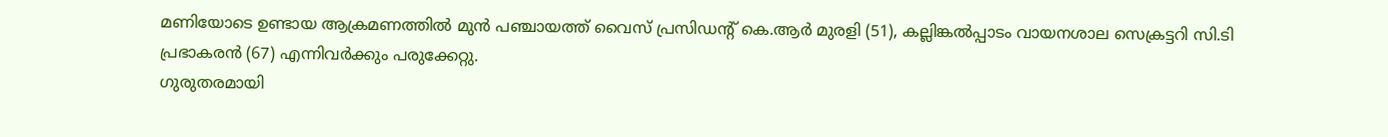മണിയോടെ ഉണ്ടായ ആക്രമണത്തിൽ മുൻ പഞ്ചായത്ത് വൈസ് പ്രസിഡന്റ് കെ.ആർ മുരളി (51), കല്ലിങ്കൽപ്പാടം വായനശാല സെക്രട്ടറി സി.ടി പ്രഭാകരൻ (67) എന്നിവർക്കും പരുക്കേറ്റു.
ഗുരുതരമായി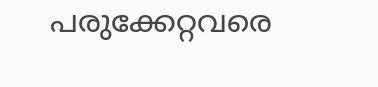പരുക്കേറ്റവരെ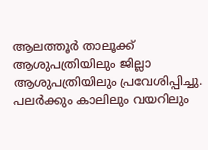ആലത്തൂർ താലൂക്ക് ആശുപത്രിയിലും ജില്ലാ ആശുപത്രിയിലും പ്രവേശിപ്പിച്ചു. പലർക്കും കാലിലും വയറിലും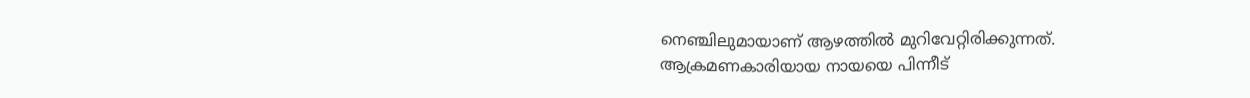നെഞ്ചിലുമായാണ് ആഴത്തിൽ മുറിവേറ്റിരിക്കുന്നത്. ആക്രമണകാരിയായ നായയെ പിന്നീട്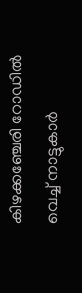കിഴക്കഞ്ചേരി റോഡിൽ വെച്ച് നാട്ടുകാർ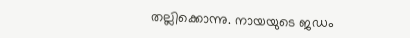തല്ലിക്കൊന്നു. നായയുടെ ജഡം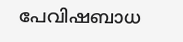പേവിഷബാധ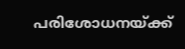പരിശോധനയ്ക്ക്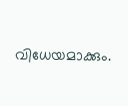വിധേയമാക്കും.